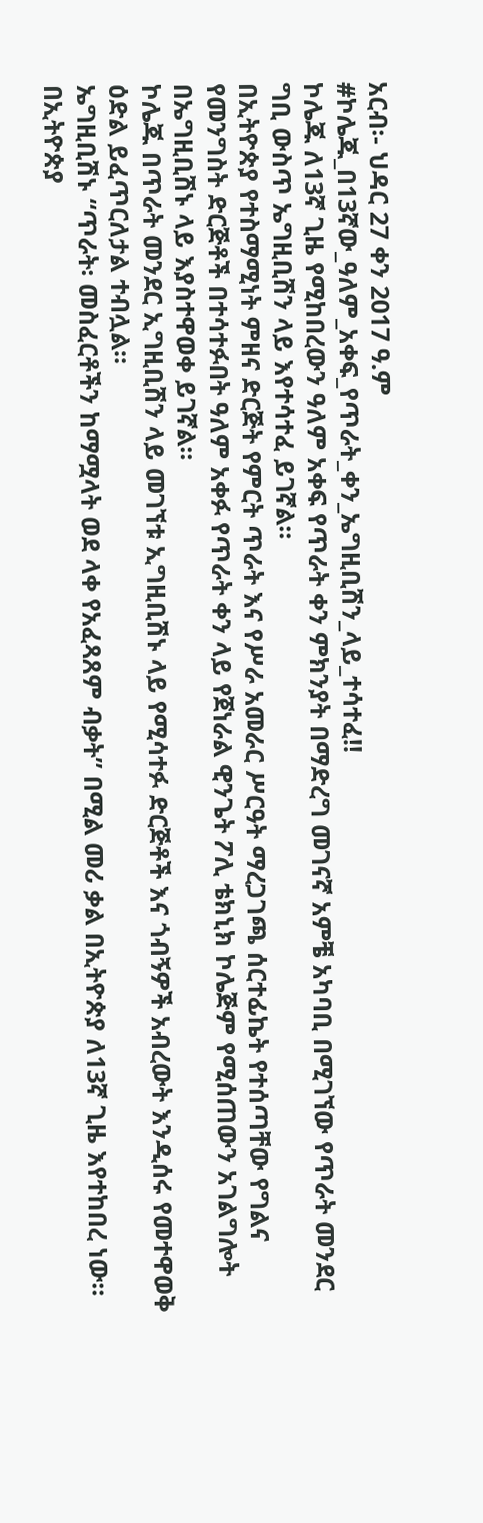አርብ፡- ህዳር 27 ቀን 2017 ዓ.ም
#ኮሌጁ_በ13ኛው_ዓለም_አቀፍ_የጥራት_ቀን_ኤግዚቢሽን_ላይ_ተሳተፈ!!
ኮሌጁ ለ13ኛ ጊዜ የሚከበረውን ዓለም አቀፍ የጥራት ቀን ምክንያት በማድረግ መገናኛ አምቼ አካባቢ በሚገኘው የጥራት መንደር ግቢ ውስጥ ኤግዚቢሽን ላይ እየተሳተፈ ይገኛል።
በኢትዮጵያ የተስማሚነት ምዘና ድርጅት የምርት ጥራት እና የሥራ አመራር ሥርዓት ማረጋገጫ ሰርተፊኬት የተሰጣቸው የግልና የመንግስት ድርጅቶች በተሳተፉበት ዓለም አቀፉ የጥራት ቀን ላይ የጀነራል ዊንጌት ፖሊ ቴክኒክ ኮሌጅም የሚሰጠውን አገልግሎት በኤግዚቢሽኑ ላይ እያስተዋወቀ ይገኛል።
ኮሌጁ በጥራት መንደር ኢግዚቢሽን ላይ መገኘቱ ኢግዚቢሽኑ ላይ የሚሳተፉ ድርጅቶች እና ጎብኝዎች አብረውት እንዲሰሩ የመተዋወቅ ዕድል ይፈጥርለታል ተብሏል።
ኤግዚቢሽኑ “ጥራት፡ መስፈርቶችን ከማሟላት ወደ ላቀ የአፈጻጸም ብቃት” በሚል መሪ ቃል በኢትዮጵያ ለ13ኛ ጊዜ እየተከበረ ነው።
በኢትዮጵያ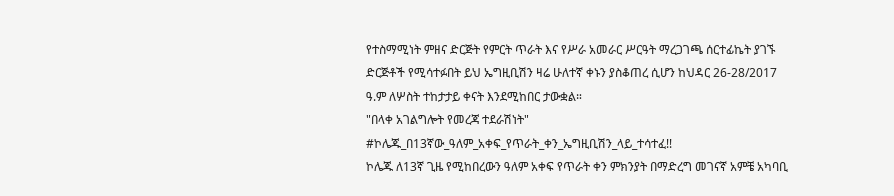የተስማሚነት ምዘና ድርጅት የምርት ጥራት እና የሥራ አመራር ሥርዓት ማረጋገጫ ሰርተፊኬት ያገኙ ድርጅቶች የሚሳተፉበት ይህ ኤግዚቢሽን ዛሬ ሁለተኛ ቀኑን ያስቆጠረ ሲሆን ከህዳር 26-28/2017 ዓ.ም ለሦስት ተከታታይ ቀናት እንደሚከበር ታውቋል።
"በላቀ አገልግሎት የመረጃ ተደራሽነት"
#ኮሌጁ_በ13ኛው_ዓለም_አቀፍ_የጥራት_ቀን_ኤግዚቢሽን_ላይ_ተሳተፈ!!
ኮሌጁ ለ13ኛ ጊዜ የሚከበረውን ዓለም አቀፍ የጥራት ቀን ምክንያት በማድረግ መገናኛ አምቼ አካባቢ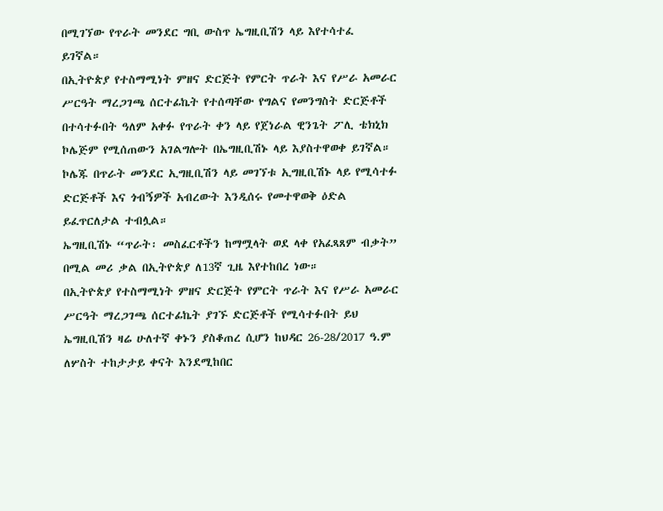በሚገኘው የጥራት መንደር ግቢ ውስጥ ኤግዚቢሽን ላይ እየተሳተፈ ይገኛል።
በኢትዮጵያ የተስማሚነት ምዘና ድርጅት የምርት ጥራት እና የሥራ አመራር ሥርዓት ማረጋገጫ ሰርተፊኬት የተሰጣቸው የግልና የመንግስት ድርጅቶች በተሳተፉበት ዓለም አቀፉ የጥራት ቀን ላይ የጀነራል ዊንጌት ፖሊ ቴክኒክ ኮሌጅም የሚሰጠውን አገልግሎት በኤግዚቢሽኑ ላይ እያስተዋወቀ ይገኛል።
ኮሌጁ በጥራት መንደር ኢግዚቢሽን ላይ መገኘቱ ኢግዚቢሽኑ ላይ የሚሳተፉ ድርጅቶች እና ጎብኝዎች አብረውት እንዲሰሩ የመተዋወቅ ዕድል ይፈጥርለታል ተብሏል።
ኤግዚቢሽኑ “ጥራት፡ መስፈርቶችን ከማሟላት ወደ ላቀ የአፈጻጸም ብቃት” በሚል መሪ ቃል በኢትዮጵያ ለ13ኛ ጊዜ እየተከበረ ነው።
በኢትዮጵያ የተስማሚነት ምዘና ድርጅት የምርት ጥራት እና የሥራ አመራር ሥርዓት ማረጋገጫ ሰርተፊኬት ያገኙ ድርጅቶች የሚሳተፉበት ይህ ኤግዚቢሽን ዛሬ ሁለተኛ ቀኑን ያስቆጠረ ሲሆን ከህዳር 26-28/2017 ዓ.ም ለሦስት ተከታታይ ቀናት እንደሚከበር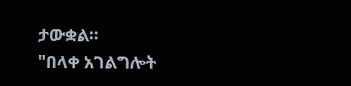ታውቋል።
"በላቀ አገልግሎት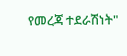የመረጃ ተደራሽነት"